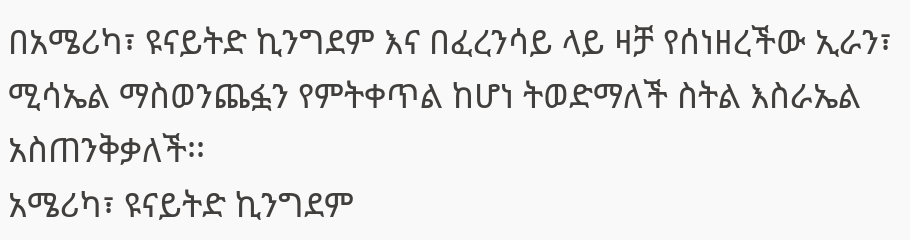በአሜሪካ፣ ዩናይትድ ኪንግደም እና በፈረንሳይ ላይ ዛቻ የሰነዘረችው ኢራን፣ ሚሳኤል ማስወንጨፏን የምትቀጥል ከሆነ ትወድማለች ስትል እስራኤል አስጠንቅቃለች፡፡
አሜሪካ፣ ዩናይትድ ኪንግደም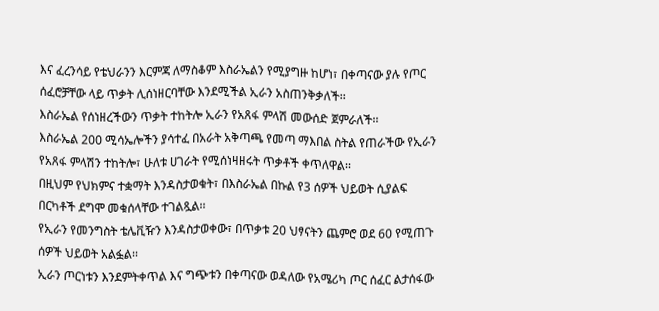እና ፈረንሳይ የቴህራንን እርምጃ ለማስቆም እስራኤልን የሚያግዙ ከሆነ፣ በቀጣናው ያሉ የጦር ሰፈሮቻቸው ላይ ጥቃት ሊሰነዘርባቸው እንደሚችል ኢራን አስጠንቅቃለች፡፡
እስራኤል የሰነዘረችውን ጥቃት ተከትሎ ኢራን የአጸፋ ምላሽ መውሰድ ጀምራለች፡፡
እስራኤል 200 ሚሳኤሎችን ያሳተፈ በአራት አቅጣጫ የመጣ ማእበል ስትል የጠራችው የኢራን የአጸፋ ምላሽን ተከትሎ፣ ሁለቱ ሀገራት የሚሰነዛዘሩት ጥቃቶች ቀጥለዋል፡፡
በዚህም የህክምና ተቋማት እንዳስታወቁት፣ በእስራኤል በኩል የ3 ሰዎች ህይወት ሲያልፍ በርካቶች ደግሞ መቁሰላቸው ተገልጿል፡፡
የኢራን የመንግስት ቴሌቪዥን እንዳስታወቀው፣ በጥቃቱ 20 ህፃናትን ጨምሮ ወደ 60 የሚጠጉ ሰዎች ህይወት አልፏል፡፡
ኢራን ጦርነቱን እንደምትቀጥል እና ግጭቱን በቀጣናው ወዳለው የአሜሪካ ጦር ሰፈር ልታሰፋው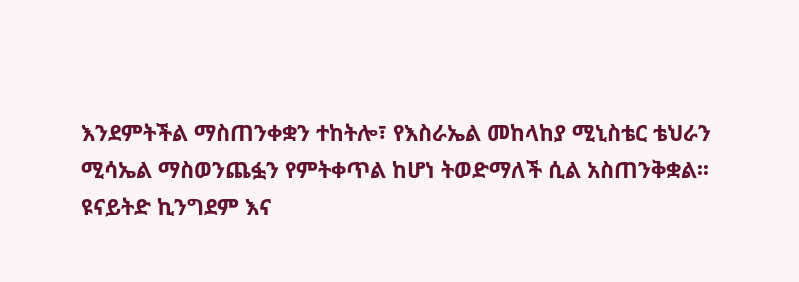እንደምትችል ማስጠንቀቋን ተከትሎ፣ የእስራኤል መከላከያ ሚኒስቴር ቴህራን ሚሳኤል ማስወንጨፏን የምትቀጥል ከሆነ ትወድማለች ሲል አስጠንቅቋል፡፡
ዩናይትድ ኪንግደም እና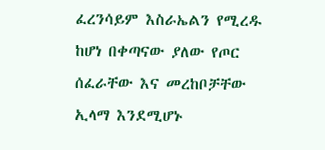ፈረንሳይም እስራኤልን የሚረዱ ከሆነ በቀጣናው ያለው የጦር ሰፈራቸው እና መረከቦቻቸው ኢላማ እንደሚሆኑ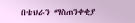በቴህራን ማስጠንቀቂያ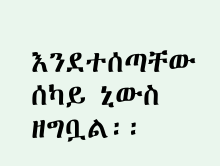እንደተሰጣቸው ሰካይ ኒውስ ዘግቧል፡፡